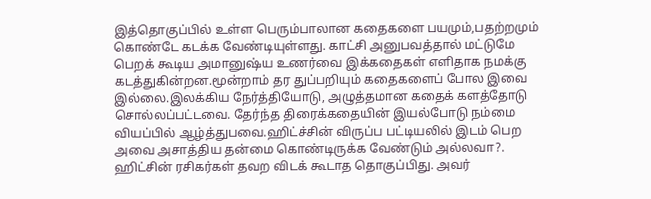இத்தொகுப்பில் உள்ள பெரும்பாலான கதைகளை பயமும்,பதற்றமும் கொண்டே கடக்க வேண்டியுள்ளது. காட்சி அனுபவத்தால் மட்டுமே பெறக் கூடிய அமானுஷ்ய உணர்வை இக்கதைகள் எளிதாக நமக்கு கடத்துகின்றன.மூன்றாம் தர துப்பறியும் கதைகளைப் போல இவை இல்லை.இலக்கிய நேர்த்தியோடு, அழுத்தமான கதைக் களத்தோடு சொல்லப்பட்டவை. தேர்ந்த திரைக்கதையின் இயல்போடு நம்மை வியப்பில் ஆழ்த்துபவை.ஹிட்ச்சின் விருப்ப பட்டியலில் இடம் பெற அவை அசாத்திய தன்மை கொண்டிருக்க வேண்டும் அல்லவா?.
ஹிட்சின் ரசிகர்கள் தவற விடக் கூடாத தொகுப்பிது. அவர்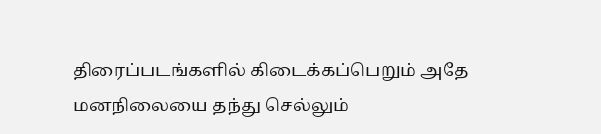திரைப்படங்களில் கிடைக்கப்பெறும் அதே மனநிலையை தந்து செல்லும்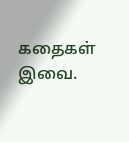கதைகள் இவை.